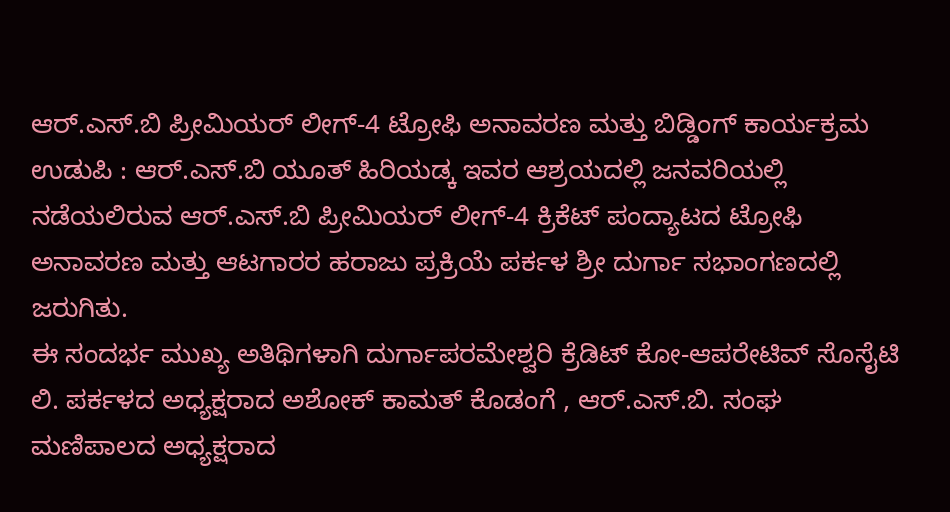ಆರ್.ಎಸ್.ಬಿ ಪ್ರೀಮಿಯರ್ ಲೀಗ್-4 ಟ್ರೋಫಿ ಅನಾವರಣ ಮತ್ತು ಬಿಡ್ಡಿಂಗ್ ಕಾರ್ಯಕ್ರಮ
ಉಡುಪಿ : ಆರ್.ಎಸ್.ಬಿ ಯೂತ್ ಹಿರಿಯಡ್ಕ ಇವರ ಆಶ್ರಯದಲ್ಲಿ ಜನವರಿಯಲ್ಲಿ ನಡೆಯಲಿರುವ ಆರ್.ಎಸ್.ಬಿ ಪ್ರೀಮಿಯರ್ ಲೀಗ್-4 ಕ್ರಿಕೆಟ್ ಪಂದ್ಯಾಟದ ಟ್ರೋಫಿ ಅನಾವರಣ ಮತ್ತು ಆಟಗಾರರ ಹರಾಜು ಪ್ರಕ್ರಿಯೆ ಪರ್ಕಳ ಶ್ರೀ ದುರ್ಗಾ ಸಭಾಂಗಣದಲ್ಲಿ ಜರುಗಿತು.
ಈ ಸಂದರ್ಭ ಮುಖ್ಯ ಅತಿಥಿಗಳಾಗಿ ದುರ್ಗಾಪರಮೇಶ್ವರಿ ಕ್ರೆಡಿಟ್ ಕೋ-ಆಪರೇಟಿವ್ ಸೊಸೈಟಿ ಲಿ. ಪರ್ಕಳದ ಅಧ್ಯಕ್ಷರಾದ ಅಶೋಕ್ ಕಾಮತ್ ಕೊಡಂಗೆ , ಆರ್.ಎಸ್.ಬಿ. ಸಂಘ ಮಣಿಪಾಲದ ಅಧ್ಯಕ್ಷರಾದ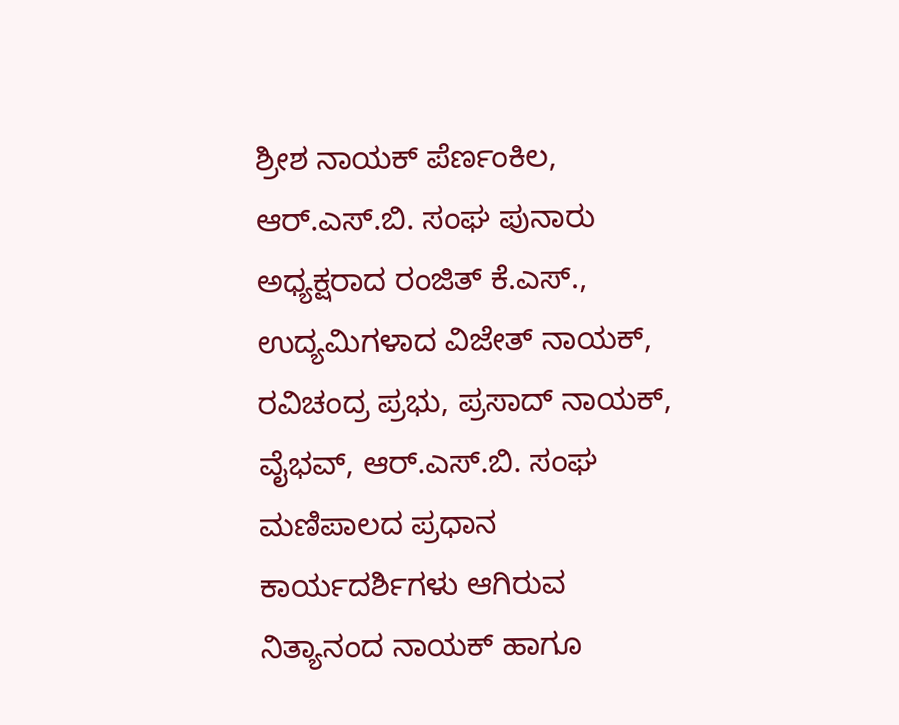ಶ್ರೀಶ ನಾಯಕ್ ಪೆರ್ಣಂಕಿಲ, ಆರ್.ಎಸ್.ಬಿ. ಸಂಘ ಪುನಾರು ಅಧ್ಯಕ್ಷರಾದ ರಂಜಿತ್ ಕೆ.ಎಸ್., ಉದ್ಯಮಿಗಳಾದ ವಿಜೇತ್ ನಾಯಕ್, ರವಿಚಂದ್ರ ಪ್ರಭು, ಪ್ರಸಾದ್ ನಾಯಕ್, ವೈಭವ್, ಆರ್.ಎಸ್.ಬಿ. ಸಂಘ ಮಣಿಪಾಲದ ಪ್ರಧಾನ ಕಾರ್ಯದರ್ಶಿಗಳು ಆಗಿರುವ ನಿತ್ಯಾನಂದ ನಾಯಕ್ ಹಾಗೂ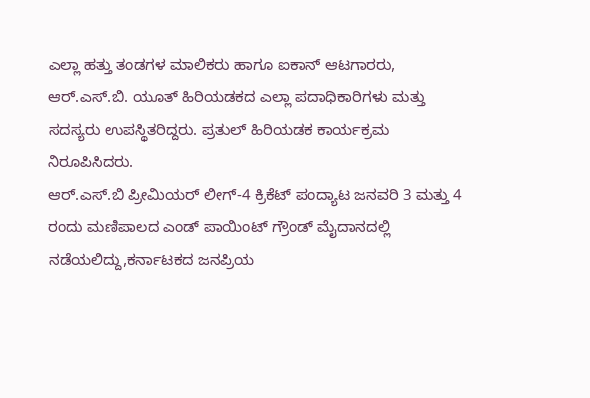ಎಲ್ಲಾ ಹತ್ತು ತಂಡಗಳ ಮಾಲಿಕರು ಹಾಗೂ ಐಕಾನ್ ಆಟಗಾರರು, ಆರ್.ಎಸ್.ಬಿ. ಯೂತ್ ಹಿರಿಯಡಕದ ಎಲ್ಲಾ ಪದಾಧಿಕಾರಿಗಳು ಮತ್ತು ಸದಸ್ಯರು ಉಪಸ್ಥಿತರಿದ್ದರು. ಪ್ರತುಲ್ ಹಿರಿಯಡಕ ಕಾರ್ಯಕ್ರಮ ನಿರೂಪಿಸಿದರು.
ಆರ್.ಎಸ್.ಬಿ ಪ್ರೀಮಿಯರ್ ಲೀಗ್-4 ಕ್ರಿಕೆಟ್ ಪಂದ್ಯಾಟ ಜನವರಿ 3 ಮತ್ತು 4 ರಂದು ಮಣಿಪಾಲದ ಎಂಡ್ ಪಾಯಿಂಟ್ ಗ್ರೌಂಡ್ ಮೈದಾನದಲ್ಲಿ ನಡೆಯಲಿದ್ದು,ಕರ್ನಾಟಕದ ಜನಪ್ರಿಯ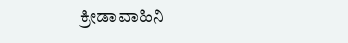ಕ್ರೀಡಾವಾಹಿನಿ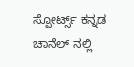ಸ್ಪೋರ್ಟ್ಸ್ ಕನ್ನಡ ಚಾನೆಲ್ ನಲ್ಲಿ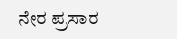ನೇರ ಪ್ರಸಾರ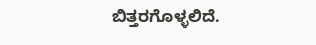ಬಿತ್ತರಗೊಳ್ಳಲಿದೆ.